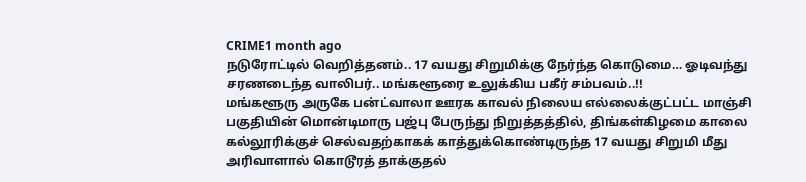CRIME1 month ago
நடுரோட்டில் வெறித்தனம்.. 17 வயது சிறுமிக்கு நேர்ந்த கொடுமை… ஓடிவந்து சரணடைந்த வாலிபர்.. மங்களூரை உலுக்கிய பகீர் சம்பவம்..!!
மங்களூரு அருகே பன்ட்வாலா ஊரக காவல் நிலைய எல்லைக்குட்பட்ட மாஞ்சி பகுதியின் மொன்டிமாரு பஜ்பு பேருந்து நிறுத்தத்தில், திங்கள்கிழமை காலை கல்லூரிக்குச் செல்வதற்காகக் காத்துக்கொண்டிருந்த 17 வயது சிறுமி மீது அரிவாளால் கொடூரத் தாக்குதல்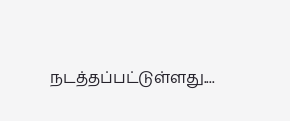நடத்தப்பட்டுள்ளது....